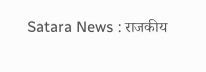Satara News : राजकीय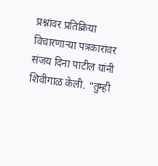प्रश्नांवर प्रतिक्रिया विचारणाऱ्या पत्रकारांवर संजय दिना पाटील यांनी शिवीगाळ केली. “तुम्ही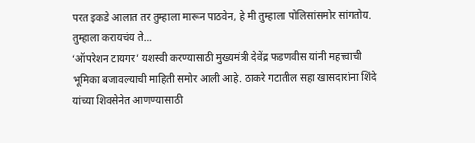परत इकडे आलात तर तुम्हाला मारून पाठवेन, हे मी तुम्हाला पोलिसांसमोर सांगतोय. तुम्हाला करायचंय ते…
‘ऑपरेशन टायगर’ यशस्वी करण्यासाठी मुख्यमंत्री देवेंद्र फडणवीस यांनी महत्त्वाची भूमिका बजावल्याची माहिती समोर आली आहे. ठाकरे गटातील सहा खासदारांना शिंदे यांच्या शिवसेनेत आणण्यासाठी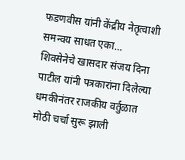फडणवीस यांनी केंद्रीय नेतृत्वाशी समन्वय साधत एका…
शिवसेनेचे खासदार संजय दिना पाटील यांनी पत्रकारांना दिलेल्या धमकीनंतर राजकीय वर्तुळात मोठी चर्चा सुरू झाली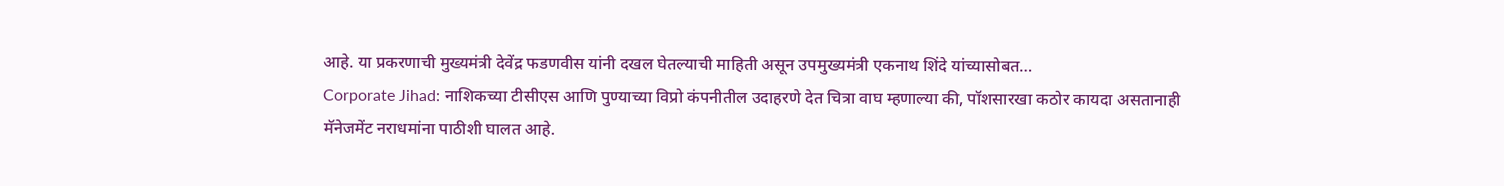आहे. या प्रकरणाची मुख्यमंत्री देवेंद्र फडणवीस यांनी दखल घेतल्याची माहिती असून उपमुख्यमंत्री एकनाथ शिंदे यांच्यासोबत…
Corporate Jihad: नाशिकच्या टीसीएस आणि पुण्याच्या विप्रो कंपनीतील उदाहरणे देत चित्रा वाघ म्हणाल्या की, पॉशसारखा कठोर कायदा असतानाही मॅनेजमेंट नराधमांना पाठीशी घालत आहे.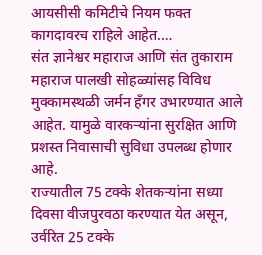आयसीसी कमिटीचे नियम फक्त कागदावरच राहिले आहेत.…
संत ज्ञानेश्वर महाराज आणि संत तुकाराम महाराज पालखी सोहळ्यांसह विविध मुक्कामस्थळी जर्मन हॅंगर उभारण्यात आले आहेत. यामुळे वारकऱ्यांना सुरक्षित आणि प्रशस्त निवासाची सुविधा उपलब्ध होणार आहे.
राज्यातील 75 टक्के शेतकऱ्यांना सध्या दिवसा वीजपुरवठा करण्यात येत असून, उर्वरित 25 टक्के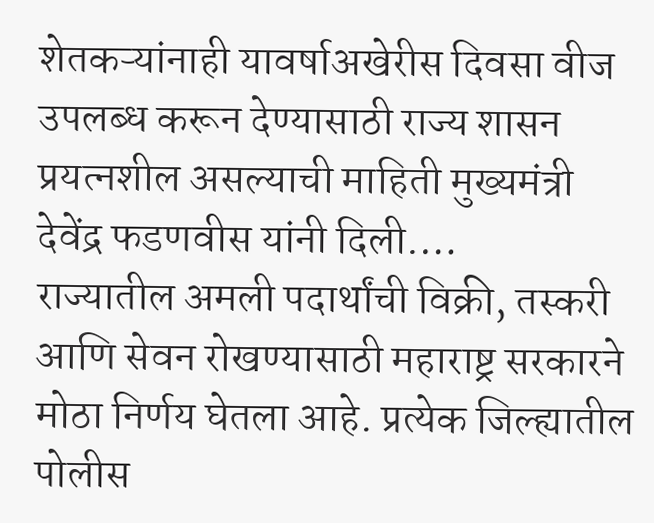शेतकऱ्यांनाही यावर्षाअखेरीस दिवसा वीज उपलब्ध करून देण्यासाठी राज्य शासन प्रयत्नशील असल्याची माहिती मुख्यमंत्री देवेंद्र फडणवीस यांनी दिली.…
राज्यातील अमली पदार्थांची विक्री, तस्करी आणि सेवन रोखण्यासाठी महाराष्ट्र सरकारने मोठा निर्णय घेतला आहे. प्रत्येक जिल्ह्यातील पोलीस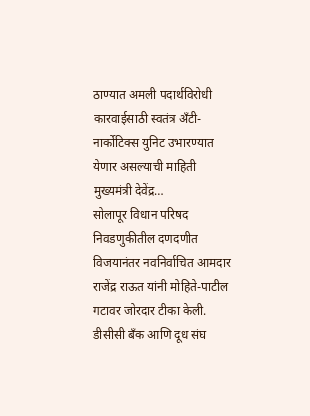ठाण्यात अमली पदार्थविरोधी कारवाईसाठी स्वतंत्र अँटी-नार्कोटिक्स युनिट उभारण्यात येणार असल्याची माहिती मुख्यमंत्री देवेंद्र…
सोलापूर विधान परिषद निवडणुकीतील दणदणीत विजयानंतर नवनिर्वाचित आमदार राजेंद्र राऊत यांनी मोहिते-पाटील गटावर जोरदार टीका केली. डीसीसी बँक आणि दूध संघ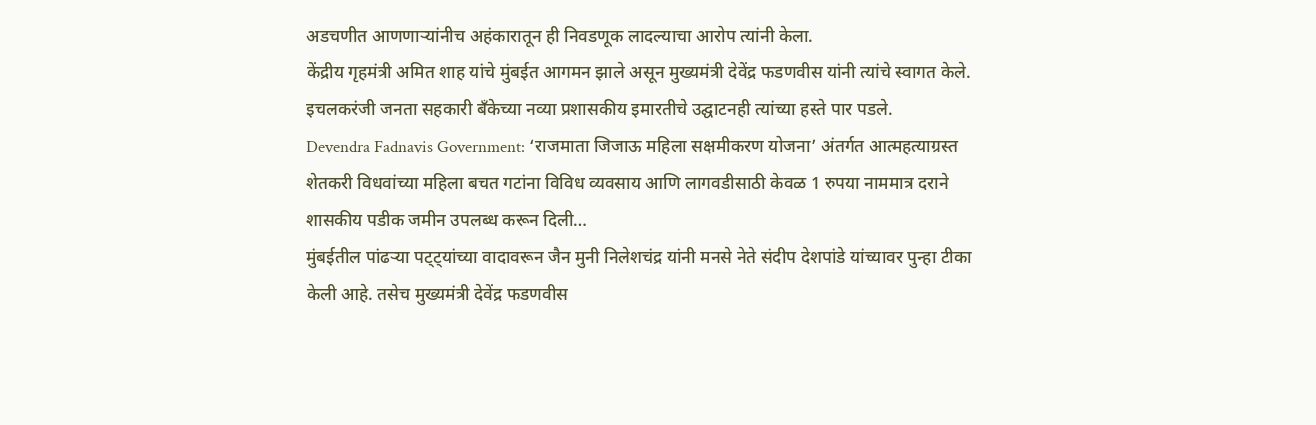अडचणीत आणणाऱ्यांनीच अहंकारातून ही निवडणूक लादल्याचा आरोप त्यांनी केला.
केंद्रीय गृहमंत्री अमित शाह यांचे मुंबईत आगमन झाले असून मुख्यमंत्री देवेंद्र फडणवीस यांनी त्यांचे स्वागत केले. इचलकरंजी जनता सहकारी बँकेच्या नव्या प्रशासकीय इमारतीचे उद्घाटनही त्यांच्या हस्ते पार पडले.
Devendra Fadnavis Government: ‘राजमाता जिजाऊ महिला सक्षमीकरण योजना’ अंतर्गत आत्महत्याग्रस्त शेतकरी विधवांच्या महिला बचत गटांना विविध व्यवसाय आणि लागवडीसाठी केवळ 1 रुपया नाममात्र दराने शासकीय पडीक जमीन उपलब्ध करून दिली…
मुंबईतील पांढऱ्या पट्ट्यांच्या वादावरून जैन मुनी निलेशचंद्र यांनी मनसे नेते संदीप देशपांडे यांच्यावर पुन्हा टीका केली आहे. तसेच मुख्यमंत्री देवेंद्र फडणवीस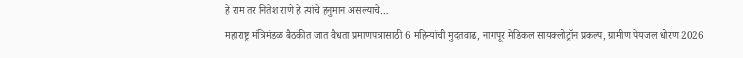हे राम तर नितेश राणे हे त्यांचे हनुमान असल्याचे…
महाराष्ट्र मंत्रिमंडळ बैठकीत जात वैधता प्रमाणपत्रासाठी 6 महिन्यांची मुदतवाढ, नागपूर मेडिकल सायक्लोट्रॉन प्रकल्प, ग्रामीण पेयजल धोरण 2026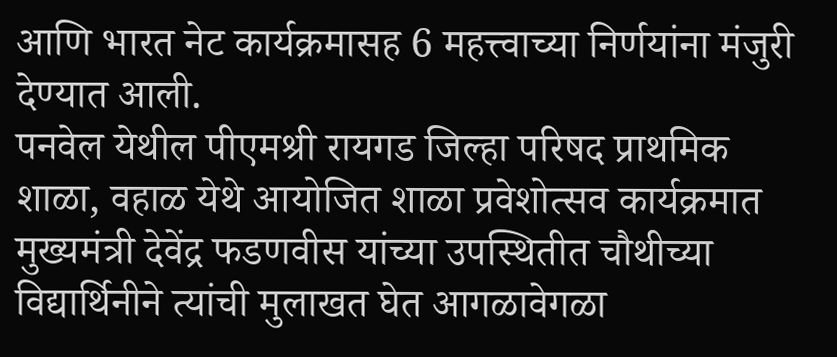आणि भारत नेट कार्यक्रमासह 6 महत्त्वाच्या निर्णयांना मंजुरी देण्यात आली.
पनवेल येथील पीएमश्री रायगड जिल्हा परिषद प्राथमिक शाळा, वहाळ येथे आयोजित शाळा प्रवेशोत्सव कार्यक्रमात मुख्यमंत्री देवेंद्र फडणवीस यांच्या उपस्थितीत चौथीच्या विद्यार्थिनीने त्यांची मुलाखत घेत आगळावेगळा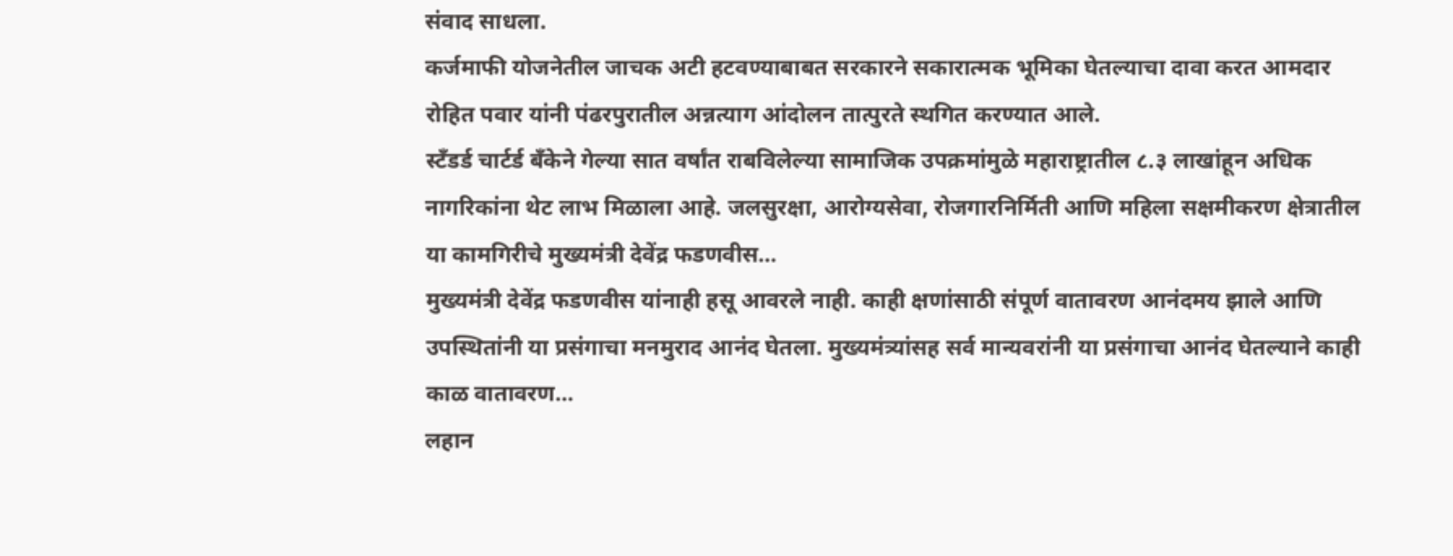संवाद साधला.
कर्जमाफी योजनेतील जाचक अटी हटवण्याबाबत सरकारने सकारात्मक भूमिका घेतल्याचा दावा करत आमदार रोहित पवार यांनी पंढरपुरातील अन्नत्याग आंदोलन तात्पुरते स्थगित करण्यात आले.
स्टँडर्ड चार्टर्ड बँकेने गेल्या सात वर्षांत राबविलेल्या सामाजिक उपक्रमांमुळे महाराष्ट्रातील ८.३ लाखांहून अधिक नागरिकांना थेट लाभ मिळाला आहे. जलसुरक्षा, आरोग्यसेवा, रोजगारनिर्मिती आणि महिला सक्षमीकरण क्षेत्रातील या कामगिरीचे मुख्यमंत्री देवेंद्र फडणवीस…
मुख्यमंत्री देवेंद्र फडणवीस यांनाही हसू आवरले नाही. काही क्षणांसाठी संपूर्ण वातावरण आनंदमय झाले आणि उपस्थितांनी या प्रसंगाचा मनमुराद आनंद घेतला. मुख्यमंत्र्यांसह सर्व मान्यवरांनी या प्रसंगाचा आनंद घेतल्याने काही काळ वातावरण…
लहान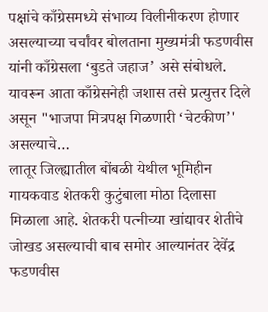पक्षांचे काँग्रेसमध्ये संभाव्य विलीनीकरण होणार असल्याच्या चर्चांवर बोलताना मुख्यमंत्री फडणवीस यांनी काँग्रेसला ‘बुडते जहाज’ असे संबोधले. यावरून आता काँग्रेसनेही जशास तसे प्रत्युत्तर दिले असून "भाजपा मित्रपक्ष गिळणारी ‘चेटकीण’' असल्याचे…
लातूर जिल्ह्यातील बोंबळी येथील भूमिहीन गायकवाड शेतकरी कुटुंबाला मोठा दिलासा मिळाला आहे. शेतकरी पत्नीच्या खांद्यावर शेतीचे जोखड असल्याची बाब समोर आल्यानंतर देवेंद्र फडणवीस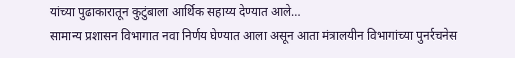यांच्या पुढाकारातून कुटुंबाला आर्थिक सहाय्य देण्यात आले…
सामान्य प्रशासन विभागात नवा निर्णय घेण्यात आला असून आता मंत्रालयीन विभागांच्या पुनर्रचनेस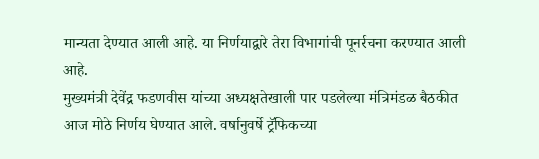मान्यता देण्यात आली आहे. या निर्णयाद्वारे तेरा विभागांची पूनर्रचना करण्यात आली आहे.
मुख्यमंत्री देवेंद्र फडणवीस यांच्या अध्यक्षतेखाली पार पडलेल्या मंत्रिमंडळ बैठकीत आज मोठे निर्णय घेण्यात आले. वर्षानुवर्षे ट्रॅफिकच्या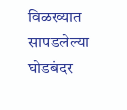विळख्यात सापडलेल्या घोडबंदर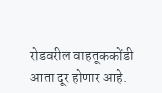रोडवरील वाहतूककोंडी आता दूर होणार आहे.